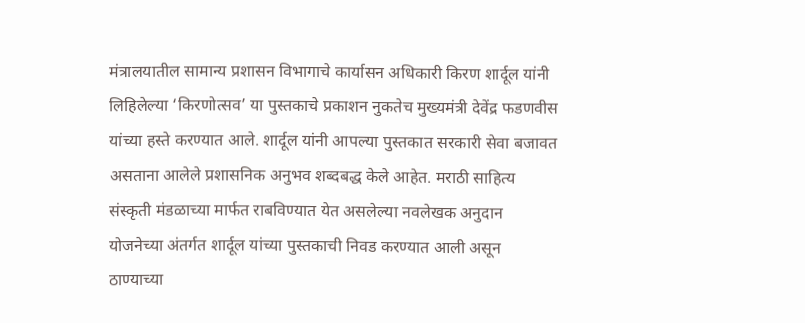मंत्रालयातील सामान्य प्रशासन विभागाचे कार्यासन अधिकारी किरण शार्दूल यांनी लिहिलेल्या ‘किरणोत्सव’ या पुस्तकाचे प्रकाशन नुकतेच मुख्यमंत्री देवेंद्र फडणवीस यांच्या हस्ते करण्यात आले. शार्दूल यांनी आपल्या पुस्तकात सरकारी सेवा बजावत असताना आलेले प्रशासनिक अनुभव शब्दबद्ध केले आहेत. मराठी साहित्य संस्कृती मंडळाच्या मार्फत राबविण्यात येत असलेल्या नवलेखक अनुदान योजनेच्या अंतर्गत शार्दूल यांच्या पुस्तकाची निवड करण्यात आली असून ठाण्याच्या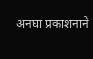अनघा प्रकाशनाने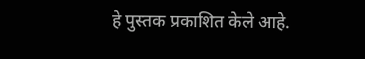हे पुस्तक प्रकाशित केले आहे.